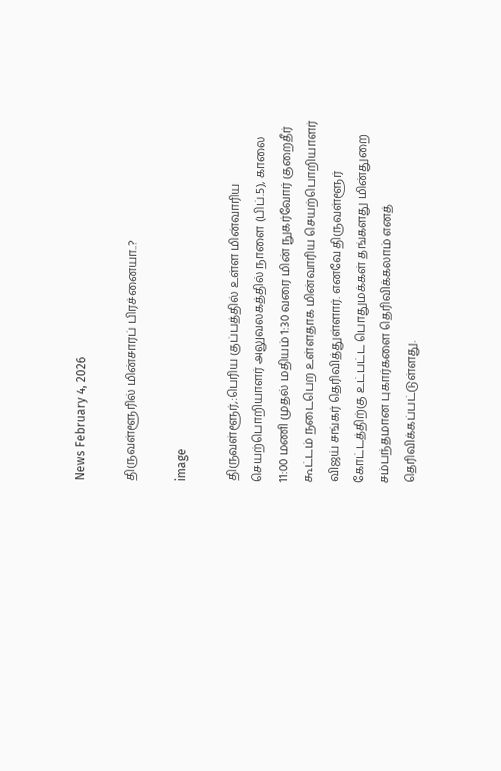News February 4, 2026

திருவள்ளூரில் மின்சாரப் பிரச்னையா..?

image

திருவள்ளூர்,:பெரிய குப்பத்தில் உள்ள மின்வாரிய செயற்பொறியாளர் அலுவலகத்தில் நாளை (பிப்.5), காலை 11:00 மணி முதல் மதியம் 1:30 வரை மின் நுகர்வோர் குறைதீர் கூட்டம் நடைபெற உள்ளதாக மின்வாரிய செயற்பொறியாளர் விஜய் சங்கர் தெரிவித்துள்ளார். எனவே திருவள்ளூர் கோட்டத்திற்கு உட்பட்ட பொதுமக்கள் தங்களது மின்துறை சம்பந்தமான புகார்களை தெரிவிக்கலாம் எனத் தெரிவிக்கப்பட்டுள்ளது.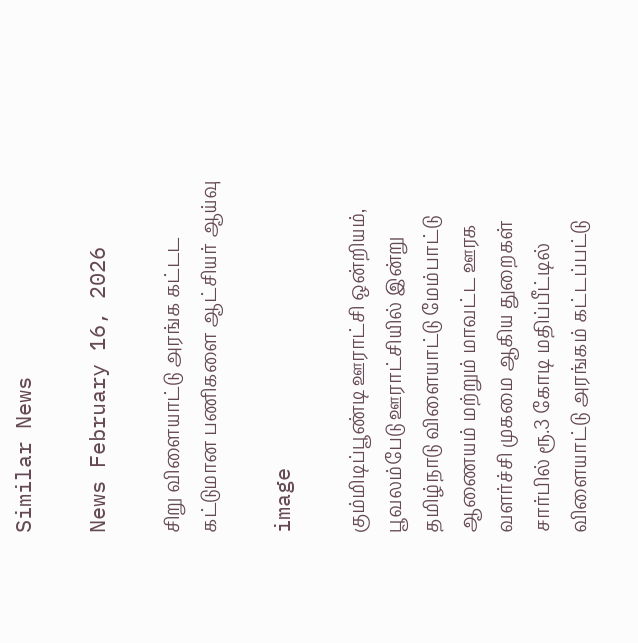Similar News

News February 16, 2026

சிறு விளையாட்டு அரங்க கட்டட கட்டுமான பணிகளை ஆட்சியர் ஆய்வு

image

கும்மிடிப்பூண்டி ஊராட்சி ஒன்றியம், பூவலம்பேடு ஊராட்சியில் இன்று தமிழ்நாடு விளையாட்டு மேம்பாட்டு ஆணையம் மற்றும் மாவட்ட ஊரக வளர்ச்சி முகமை ஆகிய துறைகள் சார்பில் ரூ.3 கோடி மதிப்பீட்டில் விளையாட்டு அரங்கம் கட்டப்பட்டு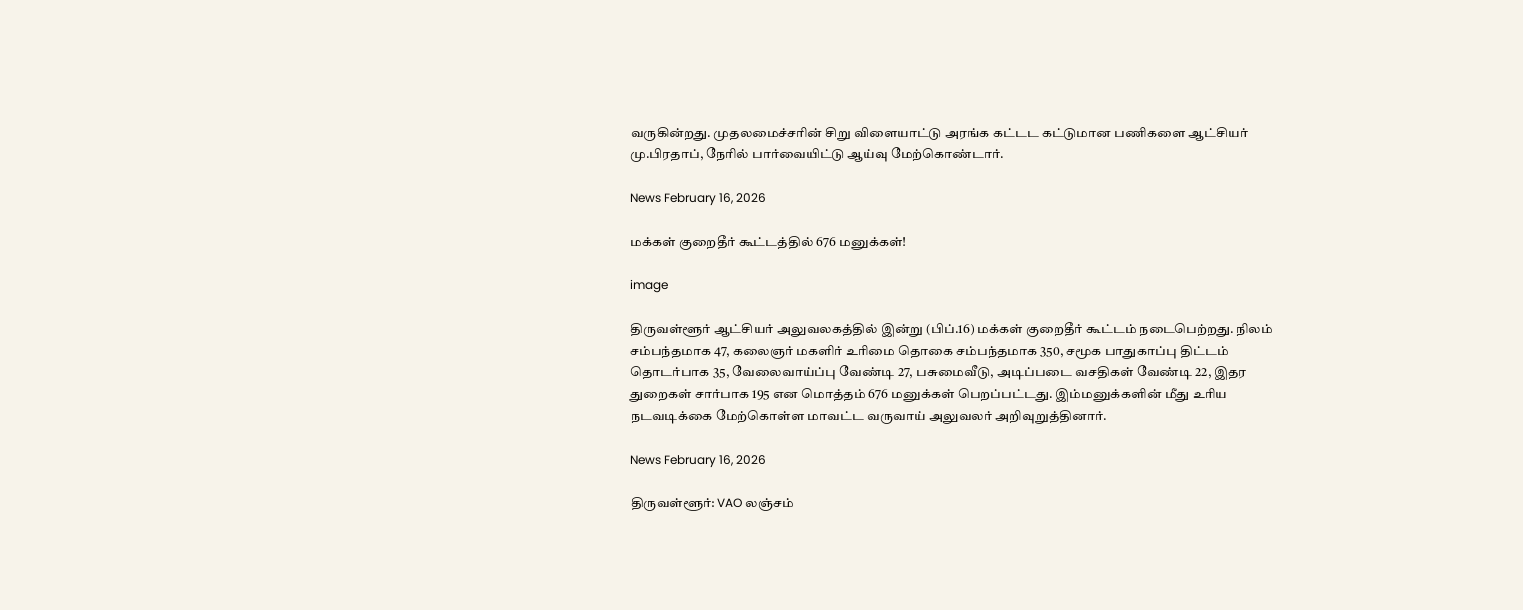வருகின்றது. முதலமைச்சரின் சிறு விளையாட்டு அரங்க கட்டட கட்டுமான பணிகளை ஆட்சியர் மு.பிரதாப், நேரில் பார்வையிட்டு ஆய்வு மேற்கொண்டார்.

News February 16, 2026

மக்கள் குறைதீர் கூட்டத்தில் 676 மனுக்கள்!

image

திருவள்ளூர் ஆட்சியர் அலுவலகத்தில் இன்று (பிப்.16) மக்கள் குறைதீர் கூட்டம் நடைபெற்றது. நிலம் சம்பந்தமாக 47, கலைஞர் மகளிர் உரிமை தொகை சம்பந்தமாக 350, சமூக பாதுகாப்பு திட்டம் தொடர்பாக 35, வேலைவாய்ப்பு வேண்டி 27, பசுமைவீடு, அடிப்படை வசதிகள் வேண்டி 22, இதர துறைகள் சார்பாக 195 என மொத்தம் 676 மனுக்கள் பெறப்பட்டது. இம்மனுக்களின் மீது உரிய நடவடிக்கை மேற்கொள்ள மாவட்ட வருவாய் அலுவலர் அறிவுறுத்தினார்.

News February 16, 2026

திருவள்ளூர்: VAO லஞ்சம்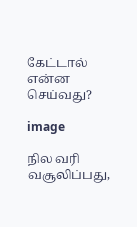கேட்டால் என்ன செய்வது?

image

நில வரி வசூலிப்பது,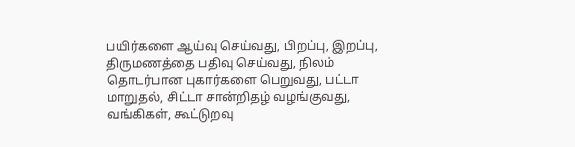பயிர்களை ஆய்வு செய்வது, பிறப்பு, இறப்பு, திருமணத்தை பதிவு செய்வது, நிலம் தொடர்பான புகார்களை பெறுவது, பட்டா மாறுதல், சிட்டா சான்றிதழ் வழங்குவது, வங்கிகள், கூட்டுறவு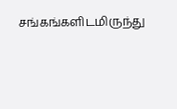சங்கங்களிடமிருந்து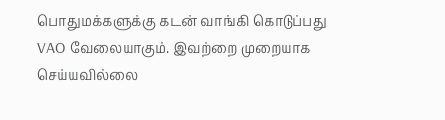பொதுமக்களுக்கு கடன் வாங்கி கொடுப்பது VAO வேலையாகும். இவற்றை முறையாக செய்யவில்லை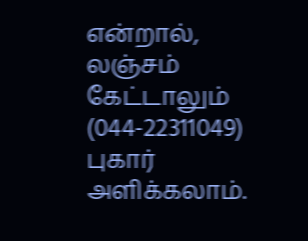என்றால், லஞ்சம் கேட்டாலும் (044-22311049) புகார் அளிக்கலாம்.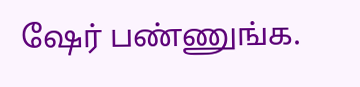ஷேர் பண்ணுங்க.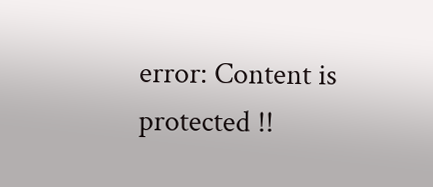error: Content is protected !!